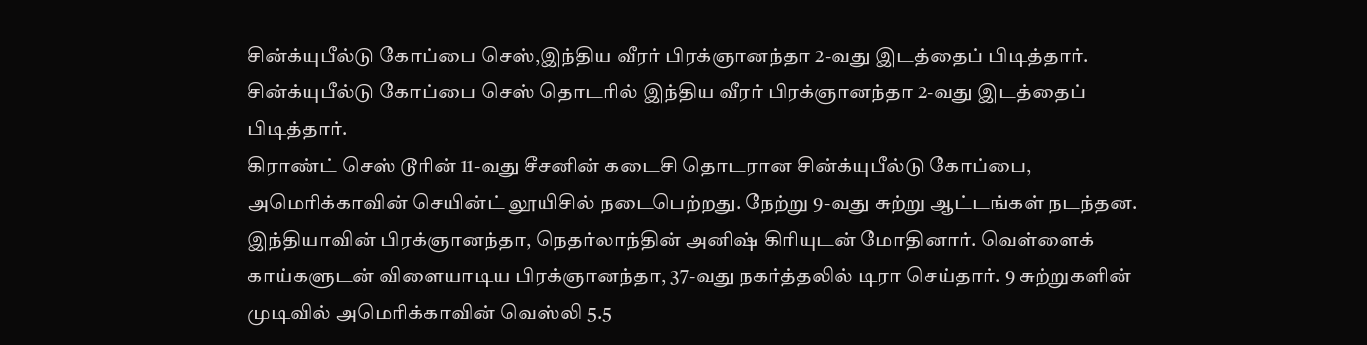சின்க்யுபீல்டு கோப்பை செஸ்,இந்திய வீரர் பிரக்ஞானந்தா 2-வது இடத்தைப் பிடித்தார்.
சின்க்யுபீல்டு கோப்பை செஸ் தொடரில் இந்திய வீரர் பிரக்ஞானந்தா 2-வது இடத்தைப் பிடித்தார்.
கிராண்ட் செஸ் டூரின் 11-வது சீசனின் கடைசி தொடரான சின்க்யுபீல்டு கோப்பை, அமெரிக்காவின் செயின்ட் லூயிசில் நடைபெற்றது. நேற்று 9-வது சுற்று ஆட்டங்கள் நடந்தன.
இந்தியாவின் பிரக்ஞானந்தா, நெதர்லாந்தின் அனிஷ் கிரியுடன் மோதினார். வெள்ளைக் காய்களுடன் விளையாடிய பிரக்ஞானந்தா, 37-வது நகர்த்தலில் டிரா செய்தார். 9 சுற்றுகளின் முடிவில் அமெரிக்காவின் வெஸ்லி 5.5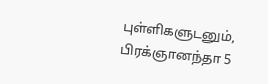புள்ளிகளுடனும், பிரக்ஞானந்தா 5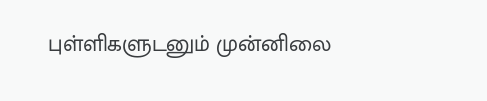புள்ளிகளுடனும் முன்னிலை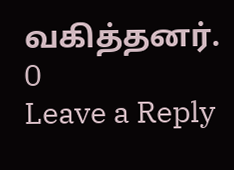வகித்தனர்.
0
Leave a Reply